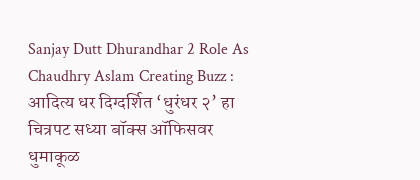Sanjay Dutt Dhurandhar 2 Role As Chaudhry Aslam Creating Buzz : आदित्य धर दिग्दर्शित ‘धुरंधर २’ हा चित्रपट सध्या बॉक्स ऑफिसवर धुमाकूळ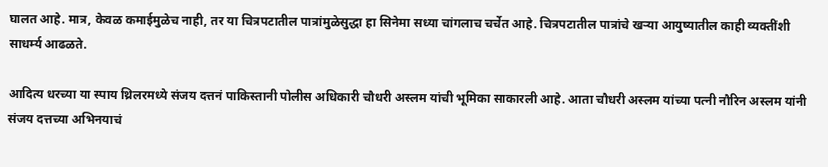घालत आहे. मात्र, केवळ कमाईमुळेच नाही, तर या चित्रपटातील पात्रांमुळेसुद्धा हा सिनेमा सध्या चांगलाच चर्चेत आहे. चित्रपटातील पात्रांचे खऱ्या आयुष्यातील काही व्यक्तींशी साधर्म्य आढळते.

आदित्य धरच्या या स्पाय थ्रिलरमध्ये संजय दत्तनं पाकिस्तानी पोलीस अधिकारी चौधरी अस्लम यांची भूमिका साकारली आहे. आता चौधरी अस्लम यांच्या पत्नी नौरिन अस्लम यांनी संजय दत्तच्या अभिनयाचं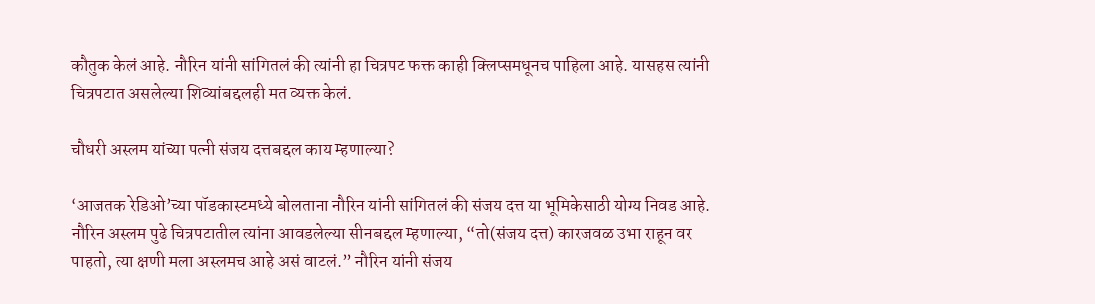कौतुक केलं आहे. नौरिन यांनी सांगितलं की त्यांनी हा चित्रपट फक्त काही क्लिप्समधूनच पाहिला आहे. यासहस त्यांनी चित्रपटात असलेल्या शिव्यांबद्दलही मत व्यक्त केलं.

चौधरी अस्लम यांच्या पत्नी संजय दत्तबद्दल काय म्हणाल्या?

‘आजतक रेडिओ’च्या पॉडकास्टमध्ये बोलताना नौरिन यांनी सांगितलं की संजय दत्त या भूमिकेसाठी योग्य निवड आहे. नौरिन अस्लम पुढे चित्रपटातील त्यांना आवडलेल्या सीनबद्दल म्हणाल्या, “तो(संजय दत्त) कारजवळ उभा राहून वर पाहतो, त्या क्षणी मला अस्लमच आहे असं वाटलं.” नौरिन यांनी संजय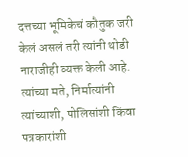दत्तच्या भूमिकेचं कौतुक जरी केलं असलं तरी त्यांनी थोडी नाराजीही व्यक्त केली आहे. त्यांच्या मते, निर्मात्यांनी त्यांच्याशी, पोलिसांशी किंवा पत्रकारांशी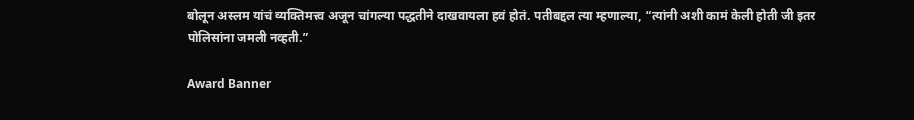बोलून अस्लम यांचं व्यक्तिमत्त्व अजून चांगल्या पद्धतीने दाखवायला हवं होतं. पतीबद्दल त्या म्हणाल्या, “त्यांनी अशी कामं केली होती जी इतर पोलिसांना जमली नव्हती.”

Award Banner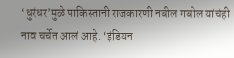‘धुरंधर’मुळे पाकिस्तानी राजकारणी नबील गबोल यांचंही नाव चर्चेत आलं आहे. ‘इंडियन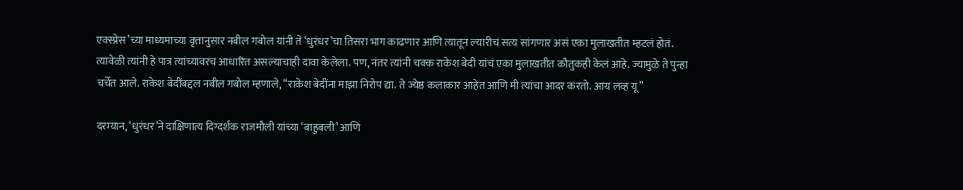एक्स्प्रेस’च्या माध्यमाच्या वृत्तानुसार नबील गबोल यांनी ते ‘धुरंधर’चा तिसरा भाग काढणार आणि त्यातून ल्यारीचं सत्य सांगणार असं एका मुलाखतीत म्हटलं होतं. त्यावेळी त्यांनी हे पात्र त्यांच्यावरच आधारित असल्याचाही दावा केलेला. पण, नंतर त्यांनी चक्क राकेश बेदी यांचं एका मुलाखतीत कौतुकही केलं आहे. ज्यामुळे ते पुन्हा चर्चेत आले. राकेश बेदींबद्दल नबील गबोल म्हणाले, “राकेश बेदींना माझा निरोप द्या. ते ज्येष्ठ कलाकार आहेत आणि मी त्यांचा आदर करतो. आय लव्ह यू”

दरम्यान, ‘धुरंधर’ने दाक्षिणात्य दिग्दर्शक राजमौली यांच्या ‘बाहुबली’ आणि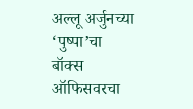अल्लू अर्जुनच्या ‘पुष्पा’चा बॉक्स ऑफिसवरचा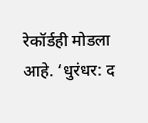रेकॉर्डही मोडला आहे. ‘धुरंधर: द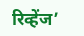रिव्हेंज’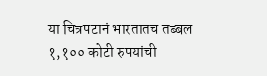या चित्रपटानं भारतातच तब्बल १,१०० कोटी रुपयांची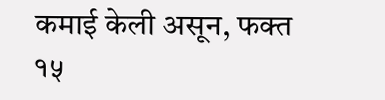कमाई केली असून, फक्त १५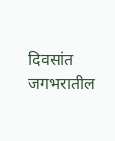दिवसांत जगभरातील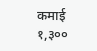कमाई १,३००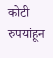कोटी रुपयांहून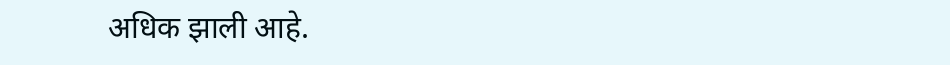अधिक झाली आहे.